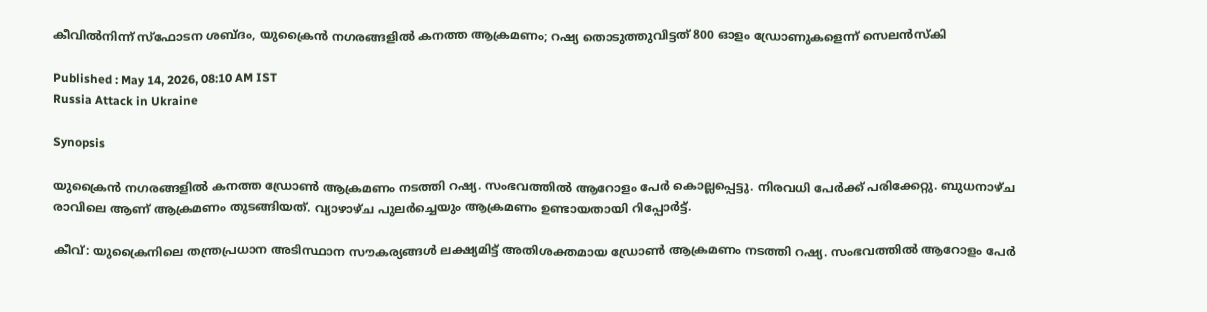കീവിൽനിന്ന് സ്ഫോടന ശബ്ദം, യുക്രൈൻ നഗരങ്ങളിൽ കനത്ത ആക്രമണം; റഷ്യ തൊടുത്തുവിട്ടത് 800 ഓളം ഡ്രോണുകളെന്ന് സെലൻസ്കി

Published : May 14, 2026, 08:10 AM IST
Russia Attack in Ukraine

Synopsis

യുക്രൈൻ നഗരങ്ങളിൽ കനത്ത ഡ്രോൺ ആക്രമണം നടത്തി റഷ്യ. സംഭവത്തിൽ ആറോളം പേ‍ർ കൊല്ലപ്പെട്ടു. നിരവധി പേർക്ക് പരിക്കേറ്റു. ബുധനാഴ്ച രാവിലെ ആണ് ആക്രമണം തുടങ്ങിയത്. വ്യാഴാഴ്ച പുലർച്ചെയും ആക്രമണം ഉണ്ടായതായി റിപ്പോർട്ട്.

കീവ്: യുക്രൈനിലെ തന്ത്രപ്രധാന അടിസ്ഥാന സൗകര്യങ്ങൾ ലക്ഷ്യമിട്ട് അതിശക്തമായ ഡ്രോൺ ആക്രമണം നടത്തി റഷ്യ. സംഭവത്തിൽ ആറോളം പേ‍ർ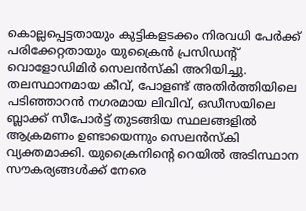കൊല്ലപ്പെട്ടതായും കുട്ടികളടക്കം നിരവധി പേ‌‍ർക്ക് പരിക്കേറ്റതായും യുക്രൈൻ പ്രസിഡൻ്റ് വൊളോഡിമി‍ർ സെലൻസ്കി അറിയിച്ചു. തലസ്ഥാനമായ കീവ്, പോളണ്ട് അതി‍ർത്തിയിലെ പടിഞ്ഞാറൻ നഗരമായ ലിവിവ്, ഒഡീസയിലെ ബ്ലാക്ക് സീപോ‍ർട്ട് തുടങ്ങിയ സ്ഥലങ്ങളിൽ ആക്രമണം ഉണ്ടായെന്നും സെലൻസ്കി വ്യക്തമാക്കി. യുക്രൈനിൻ്റെ റെയിൽ അടിസ്ഥാന സൗകര്യങ്ങൾക്ക് നേരെ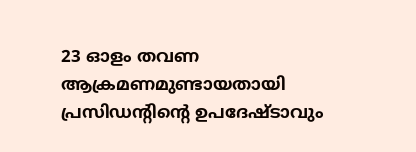23 ഓളം തവണ ആക്രമണമുണ്ടായതായി പ്രസിഡന്റിൻ്റെ ഉപദേഷ്ടാവും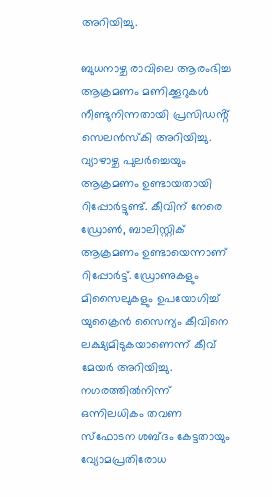അറിയിച്ചു.

ബുധനാഴ്ച രാവിലെ ആരംഭിച്ച ആക്രമണം മണിക്കൂറുകൾ നീണ്ടുനിന്നതായി പ്രസിഡൻ്റ് സെലൻസ്കി അറിയിച്ചു. വ്യാഴാഴ്ച പുല‍ർച്ചെയും ആക്രമണം ഉണ്ടായതായി റിപ്പോർട്ടുണ്ട്. കീവിന് നേരെ ഡ്രോൺ, ബാലിസ്റ്റിക് ആക്രമണം ഉണ്ടായെന്നാണ് റിപ്പോ‍ർട്ട്. ഡ്രോണുകളും മിസൈലുകളും ഉപയോഗിച്ച് യുക്രൈൻ സൈന്യം കീവിനെ ലക്ഷ്യമിടുകയാണെന്ന് കീവ് മേയ‍ർ അറിയിച്ചു. നഗരത്തിൽനിന്ന് ഒന്നിലധികം തവണ സ്ഫോടന ശബ്ദം കേട്ടതായും വ്യോമപ്രതിരോധ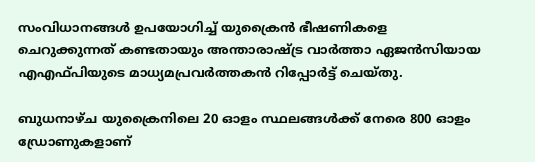സംവിധാനങ്ങൾ ഉപയോഗിച്ച് യുക്രൈൻ ഭീഷണികളെ ചെറുക്കുന്നത് കണ്ടതായും അന്താരാഷ്ട്ര വാർത്താ ഏജൻസിയായ എഎഫ്പിയുടെ മാധ്യമപ്രവർത്തകൻ റിപ്പോർട്ട് ചെയ്തു.

ബുധനാഴ്ച യുക്രൈനിലെ 20 ഓളം സ്ഥലങ്ങൾക്ക് നേരെ 800 ഓളം ഡ്രോണുകളാണ്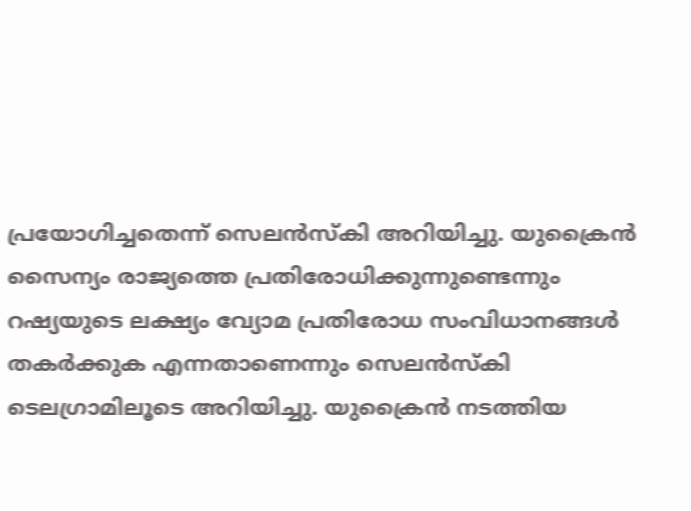പ്രയോഗിച്ചതെന്ന് സെലൻസ്കി അറിയിച്ചു. യുക്രൈൻ സൈന്യം രാജ്യത്തെ പ്രതിരോധിക്കുന്നുണ്ടെന്നും റഷ്യയുടെ ലക്ഷ്യം വ്യോമ പ്രതിരോധ സംവിധാനങ്ങൾ തക‍ർക്കുക എന്നതാണെന്നും സെലൻസ്കി ടെലഗ്രാമിലൂടെ അറിയിച്ചു. യുക്രൈൻ നടത്തിയ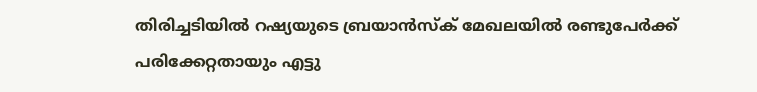തിരിച്ചടിയിൽ റഷ്യയുടെ ബ്രയാൻസ്ക് മേഖലയിൽ രണ്ടുപേർക്ക് പരിക്കേറ്റതായും എട്ടു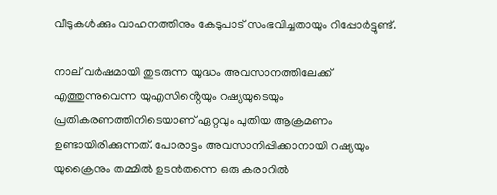വീടുകൾക്കും വാഹനത്തിനും കേടുപാട് സംഭവിച്ചതായും റിപ്പോർട്ടുണ്ട്.

നാല് വർഷമായി തുടരുന്ന യുദ്ധം അവസാനത്തിലേക്ക് എത്തുന്നുവെന്ന യുഎസിൻ്റെയും റഷ്യയുടെയും പ്രതികരണത്തിനിടെയാണ് ഏറ്റവും പുതിയ ആക്രമണം ഉണ്ടായിരിക്കുന്നത്. പോരാട്ടം അവസാനിപ്പിക്കാനായി റഷ്യയും യുക്രൈനും തമ്മിൽ ഉടൻതന്നെ ഒരു കരാറിൽ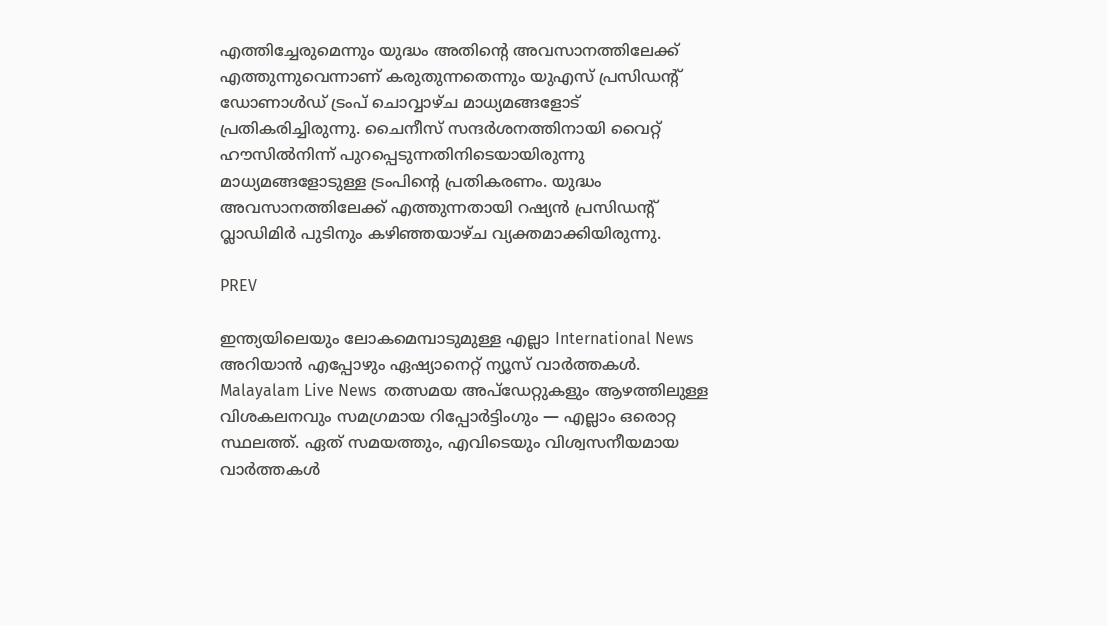എത്തിച്ചേരുമെന്നും യുദ്ധം അതിന്റെ അവസാനത്തിലേക്ക് എത്തുന്നുവെന്നാണ് കരുതുന്നതെന്നും യുഎസ് പ്രസിഡൻ്റ് ഡോണാൾഡ് ട്രംപ് ചൊവ്വാഴ്ച മാധ്യമങ്ങളോട് പ്രതികരിച്ചിരുന്നു. ചൈനീസ് സന്ദർശനത്തിനായി വൈറ്റ് ഹൗസിൽനിന്ന് പുറപ്പെടുന്നതിനിടെയായിരുന്നു മാധ്യമങ്ങളോടുള്ള ട്രംപിൻ്റെ പ്രതികരണം. യുദ്ധം അവസാനത്തിലേക്ക് എത്തുന്നതായി റഷ്യൻ പ്രസിഡൻ്റ് വ്ലാഡിമി‍ർ പുടിനും കഴിഞ്ഞയാഴ്ച വ്യക്തമാക്കിയിരുന്നു.

PREV

ഇന്ത്യയിലെയും ലോകമെമ്പാടുമുള്ള എല്ലാ International News അറിയാൻ എപ്പോഴും ഏഷ്യാനെറ്റ് ന്യൂസ് വാർത്തകൾ. Malayalam Live News  തത്സമയ അപ്‌ഡേറ്റുകളും ആഴത്തിലുള്ള വിശകലനവും സമഗ്രമായ റിപ്പോർട്ടിംഗും — എല്ലാം ഒരൊറ്റ സ്ഥലത്ത്. ഏത് സമയത്തും, എവിടെയും വിശ്വസനീയമായ വാർത്തകൾ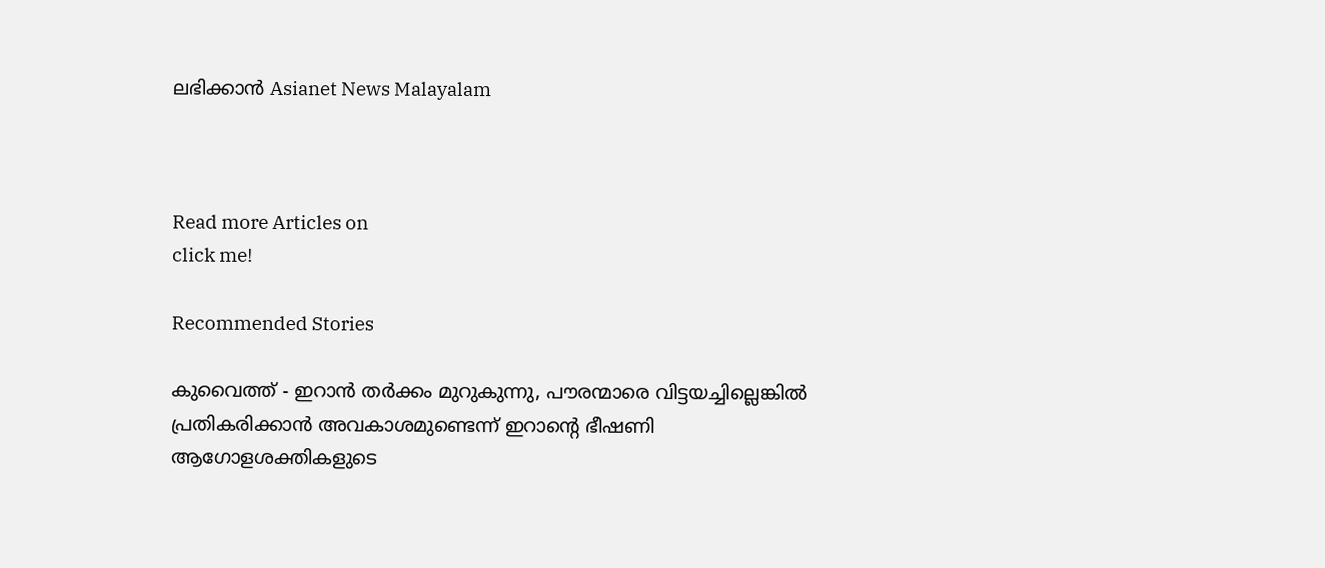ലഭിക്കാൻ Asianet News Malayalam



Read more Articles on
click me!

Recommended Stories

കുവൈത്ത് - ഇറാന്‍ തര്‍ക്കം മുറുകുന്നു, പൗരന്മാരെ വിട്ടയച്ചില്ലെങ്കില്‍ പ്രതികരിക്കാന്‍ അവകാശമുണ്ടെന്ന് ഇറാന്‍റെ ഭീഷണി
ആഗോളശക്തികളുടെ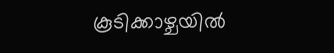കൂടിക്കാഴ്ചയിൽ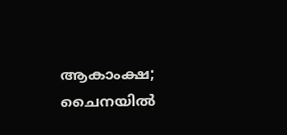ആകാംക്ഷ; ചൈനയിൽ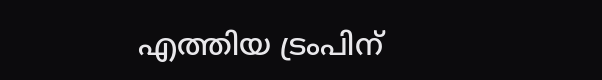എത്തിയ ട്രംപിന്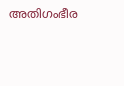അതിഗംഭീര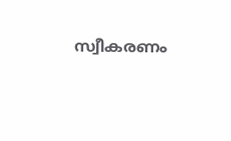സ്വീകരണം